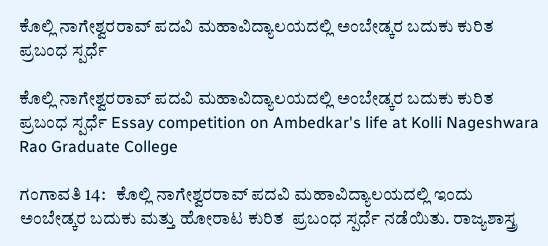ಕೊಲ್ಲಿ ನಾಗೇಶ್ವರರಾವ್ ಪದವಿ ಮಹಾವಿದ್ಯಾಲಯದಲ್ಲಿ ಅಂಬೇಡ್ಕರ ಬದುಕು ಕುರಿತ ಪ್ರಬಂಧ ಸ್ಪರ್ಧೆ

ಕೊಲ್ಲಿ ನಾಗೇಶ್ವರರಾವ್ ಪದವಿ ಮಹಾವಿದ್ಯಾಲಯದಲ್ಲಿ ಅಂಬೇಡ್ಕರ ಬದುಕು ಕುರಿತ ಪ್ರಬಂಧ ಸ್ಪರ್ಧೆ Essay competition on Ambedkar's life at Kolli Nageshwara Rao Graduate College

ಗಂಗಾವತಿ 14:   ಕೊಲ್ಲಿ ನಾಗೇಶ್ವರರಾವ್ ಪದವಿ ಮಹಾವಿದ್ಯಾಲಯದಲ್ಲಿ ಇಂದು  ಅಂಬೇಡ್ಕರ ಬದುಕು ಮತ್ತು ಹೋರಾಟ ಕುರಿತ  ಪ್ರಬಂಧ ಸ್ಪರ್ಧೆ ನಡೆಯಿತು. ರಾಜ್ಯಶಾಸ್ತ್ರ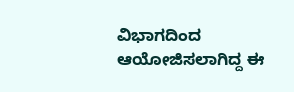ವಿಭಾಗದಿಂದ ಆಯೋಜಿಸಲಾಗಿದ್ದ ಈ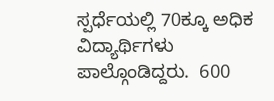ಸ್ಪರ್ಧೆಯಲ್ಲಿ 70ಕ್ಕೂ ಅಧಿಕ ವಿದ್ಯಾರ್ಥಿಗಳು  ಪಾಲ್ಗೊಂಡಿದ್ದರು.  600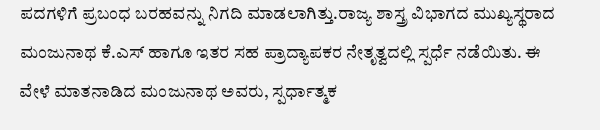ಪದಗಳಿಗೆ ಪ್ರಬಂಧ ಬರಹವನ್ನು ನಿಗದಿ ಮಾಡಲಾಗಿತ್ತು.ರಾಜ್ಯ ಶಾಸ್ತ್ರ ವಿಭಾಗದ ಮುಖ್ಯಸ್ಥರಾದ ಮಂಜುನಾಥ ಕೆ.ಎಸ್ ಹಾಗೂ ಇತರ ಸಹ ಪ್ರಾದ್ಯಾಪಕರ ನೇತೃತ್ವದಲ್ಲಿ ಸ್ಪರ್ಧೆ ನಡೆಯಿತು. ಈ ವೇಳೆ ಮಾತನಾಡಿದ ಮಂಜುನಾಥ ಅವರು, ಸ್ಪರ್ಧಾತ್ಮಕ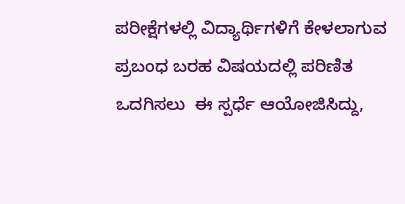ಪರೀಕ್ಷೆಗಳಲ್ಲಿ ವಿದ್ಯಾರ್ಥಿಗಳಿಗೆ ಕೇಳಲಾಗುವ ಪ್ರಬಂಧ ಬರಹ ವಿಷಯದಲ್ಲಿ ಪರಿಣಿತ ಒದಗಿಸಲು  ಈ ಸ್ಪರ್ಧೆ ಆಯೋಜಿಸಿದ್ದು,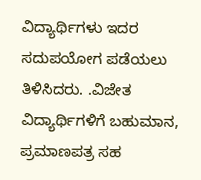ವಿದ್ಯಾರ್ಥಿಗಳು ಇದರ ಸದುಪಯೋಗ ಪಡೆಯಲು ತಿಳಿಸಿದರು. .ವಿಜೇತ ವಿದ್ಯಾರ್ಥಿಗಳಿಗೆ ಬಹುಮಾನ, ಪ್ರಮಾಣಪತ್ರ ಸಹ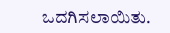ಒದಗಿಸಲಾಯಿತು.